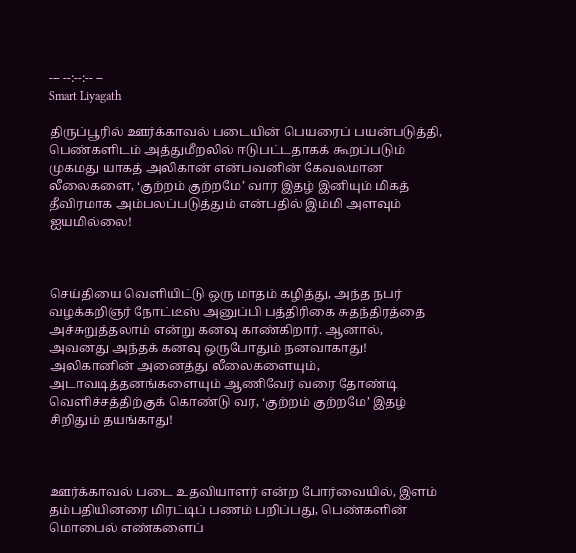--- --:--:-- --
Smart Liyagath

திருப்பூரில் ஊர்க்காவல் படையின் பெயரைப் பயன்படுத்தி, பெண்களிடம் அத்துமீறலில் ஈடுபட்டதாகக் கூறப்படும் முகமது யாகத் அலிகான் என்பவனின் கேவலமான லீலைகளை, ‘குற்றம் குற்றமே’ வார இதழ் இனியும் மிகத் தீவிரமாக அம்பலப்படுத்தும் என்பதில் இம்மி அளவும் ஐயமில்லை!



செய்தியை வெளியிட்டு ஒரு மாதம் கழித்து, அந்த நபர் வழக்கறிஞர் நோட்டீஸ் அனுப்பி பத்திரிகை சுதந்திரத்தை அச்சுறுத்தலாம் என்று கனவு காண்கிறார். ஆனால், அவனது அந்தக் கனவு ஒருபோதும் நனவாகாது! அலிகானின் அனைத்து லீலைகளையும், அடாவடித்தனங்களையும் ஆணிவேர் வரை தோண்டி வெளிச்சத்திற்குக் கொண்டு வர, ‘குற்றம் குற்றமே’ இதழ் சிறிதும் தயங்காது!



ஊர்க்காவல் படை உதவியாளர் என்ற போர்வையில், இளம் தம்பதியினரை மிரட்டிப் பணம் பறிப்பது, பெண்களின் மொபைல் எண்களைப்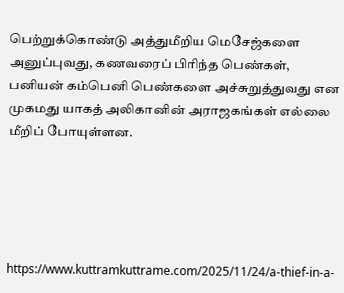பெற்றுக்கொண்டு அத்துமீறிய மெசேஜ்களை அனுப்புவது, கணவரைப் பிரிந்த பெண்கள், பனியன் கம்பெனி பெண்களை அச்சுறுத்துவது என முகமது யாகத் அலிகானின் அராஜகங்கள் எல்லை மீறிப் போயுள்ளன.





https://www.kuttramkuttrame.com/2025/11/24/a-thief-in-a-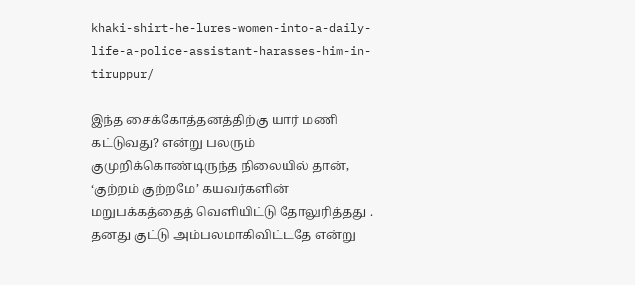khaki-shirt-he-lures-women-into-a-daily-life-a-police-assistant-harasses-him-in-tiruppur/

இந்த சைக்கோத்தனத்திற்கு யார் மணி கட்டுவது? என்று பலரும் குமுறிக்கொண்டிருந்த நிலையில் தான், ‘குற்றம் குற்றமே’ கயவர்களின் மறுபக்கத்தைத் வெளியிட்டு தோலுரித்தது . தனது குட்டு அம்பலமாகிவிட்டதே என்று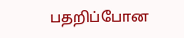பதறிப்போன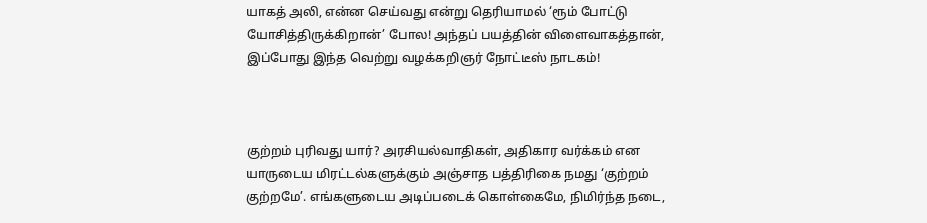யாகத் அலி, என்ன செய்வது என்று தெரியாமல் ‘ரூம் போட்டு யோசித்திருக்கிறான்’ போல! அந்தப் பயத்தின் விளைவாகத்தான், இப்போது இந்த வெற்று வழக்கறிஞர் நோட்டீஸ் நாடகம்!



குற்றம் புரிவது யார்? அரசியல்வாதிகள், அதிகார வர்க்கம் என யாருடைய மிரட்டல்களுக்கும் அஞ்சாத பத்திரிகை நமது ‘குற்றம் குற்றமே’. எங்களுடைய அடிப்படைக் கொள்கைமே, நிமிர்ந்த நடை,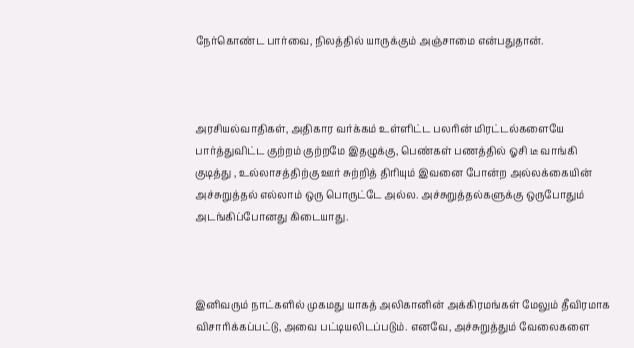நேர்கொண்ட பார்வை, நிலத்தில் யாருக்கும் அஞ்சாமை என்பதுதான்.



அரசியல்வாதிகள், அதிகார வர்க்கம் உள்ளிட்ட பலரின் மிரட்டல்களையே பார்த்துவிட்ட குற்றம் குற்றமே இதழுக்கு, பெண்கள் பணத்தில் ஓசி டீ வாங்கி குடித்து , உல்லாசத்திற்கு ஊர் சுற்றித் திரியும் இவனை போன்ற அல்லக்கையின் அச்சுறுத்தல் எல்லாம் ஒரு பொருட்டே அல்ல. அச்சுறுத்தல்களுக்கு ஒருபோதும் அடங்கிப்போனது கிடையாது.



இனிவரும் நாட்களில் முகமது யாகத் அலிகானின் அக்கிரமங்கள் மேலும் தீவிரமாக விசாரிக்கப்பட்டு, அவை பட்டியலிடப்படும். எனவே, அச்சுறுத்தும் வேலைகளை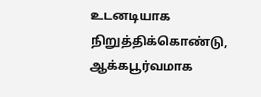உடனடியாக நிறுத்திக்கொண்டு, ஆக்கபூர்வமாக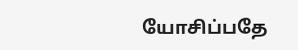யோசிப்பதே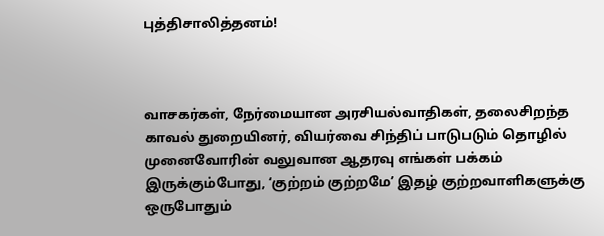புத்திசாலித்தனம்!



வாசகர்கள், நேர்மையான அரசியல்வாதிகள், தலைசிறந்த காவல் துறையினர், வியர்வை சிந்திப் பாடுபடும் தொழில் முனைவோரின் வலுவான ஆதரவு எங்கள் பக்கம் இருக்கும்போது, ‘குற்றம் குற்றமே’ இதழ் குற்றவாளிகளுக்கு ஒருபோதும்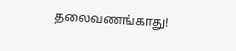தலைவணங்காது!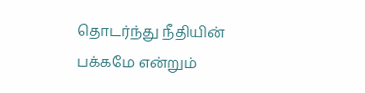தொடர்ந்து நீதியின் பக்கமே என்றும்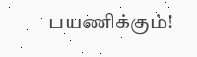பயணிக்கும்!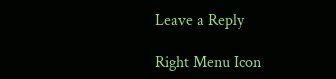Leave a Reply

Right Menu Icon